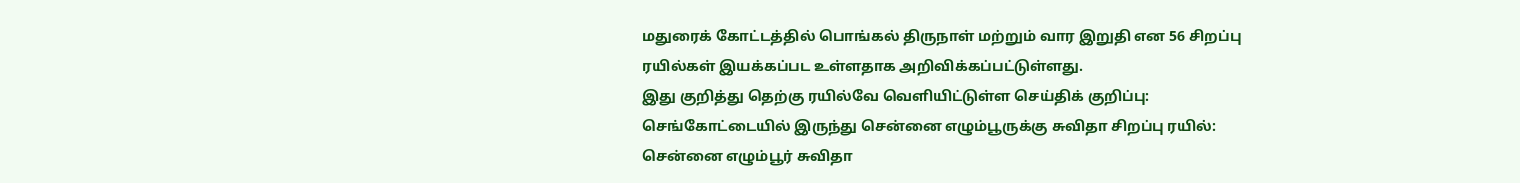மதுரைக் கோட்டத்தில் பொங்கல் திருநாள் மற்றும் வார இறுதி என 56 சிறப்பு ரயில்கள் இயக்கப்பட உள்ளதாக அறிவிக்கப்பட்டுள்ளது.
இது குறித்து தெற்கு ரயில்வே வெளியிட்டுள்ள செய்திக் குறிப்பு:
செங்கோட்டையில் இருந்து சென்னை எழும்பூருக்கு சுவிதா சிறப்பு ரயில்: சென்னை எழும்பூர் சுவிதா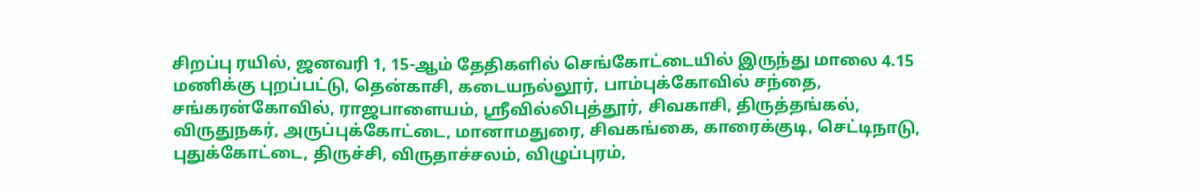சிறப்பு ரயில், ஜனவரி 1, 15-ஆம் தேதிகளில் செங்கோட்டையில் இருந்து மாலை 4.15 மணிக்கு புறப்பட்டு, தென்காசி, கடையநல்லூர், பாம்புக்கோவில் சந்தை, சங்கரன்கோவில், ராஜபாளையம், ஸ்ரீவில்லிபுத்தூர், சிவகாசி, திருத்தங்கல், விருதுநகர், அருப்புக்கோட்டை, மானாமதுரை, சிவகங்கை, காரைக்குடி, செட்டிநாடு, புதுக்கோட்டை, திருச்சி, விருதாச்சலம், விழுப்புரம்,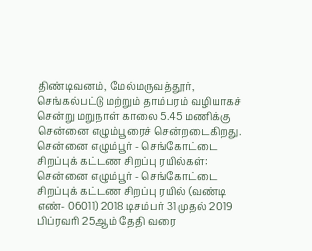திண்டிவனம், மேல்மருவத்தூர், செங்கல்பட்டு மற்றும் தாம்பரம் வழியாகச் சென்று மறுநாள் காலை 5.45 மணிக்கு சென்னை எழும்பூரைச் சென்றடைகிறது.
சென்னை எழும்பூர் - செங்கோட்டை சிறப்புக் கட்டண சிறப்பு ரயில்கள்: சென்னை எழும்பூர் - செங்கோட்டை சிறப்புக் கட்டண சிறப்பு ரயில் (வண்டி எண்- 06011) 2018 டிசம்பர் 31 முதல் 2019 பிப்ரவரி 25ஆம் தேதி வரை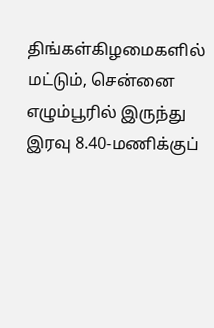திங்கள்கிழமைகளில் மட்டும், சென்னை எழும்பூரில் இருந்து இரவு 8.40-மணிக்குப்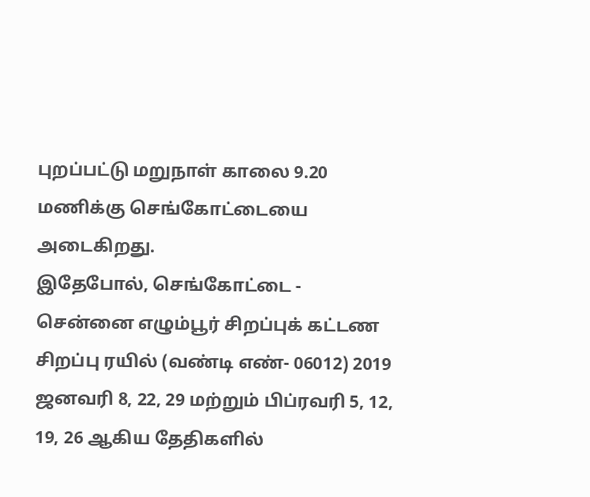புறப்பட்டு மறுநாள் காலை 9.20 மணிக்கு செங்கோட்டையை அடைகிறது.
இதேபோல், செங்கோட்டை - சென்னை எழும்பூர் சிறப்புக் கட்டண சிறப்பு ரயில் (வண்டி எண்- 06012) 2019 ஜனவரி 8, 22, 29 மற்றும் பிப்ரவரி 5, 12, 19, 26 ஆகிய தேதிகளில்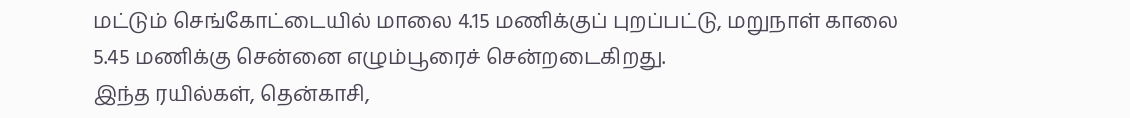மட்டும் செங்கோட்டையில் மாலை 4.15 மணிக்குப் புறப்பட்டு, மறுநாள் காலை 5.45 மணிக்கு சென்னை எழும்பூரைச் சென்றடைகிறது.
இந்த ரயில்கள், தென்காசி,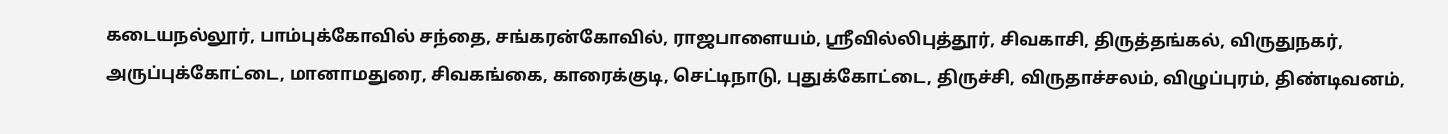கடையநல்லூர், பாம்புக்கோவில் சந்தை, சங்கரன்கோவில், ராஜபாளையம், ஸ்ரீவில்லிபுத்தூர், சிவகாசி, திருத்தங்கல், விருதுநகர், அருப்புக்கோட்டை, மானாமதுரை, சிவகங்கை, காரைக்குடி, செட்டிநாடு, புதுக்கோட்டை, திருச்சி, விருதாச்சலம், விழுப்புரம், திண்டிவனம்,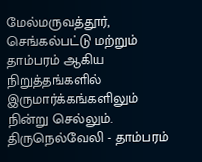மேல்மருவத்தூர், செங்கல்பட்டு மற்றும் தாம்பரம் ஆகிய நிறுத்தங்களில் இருமார்க்கங்களிலும் நின்று செல்லும்.
திருநெல்வேலி - தாம்பரம்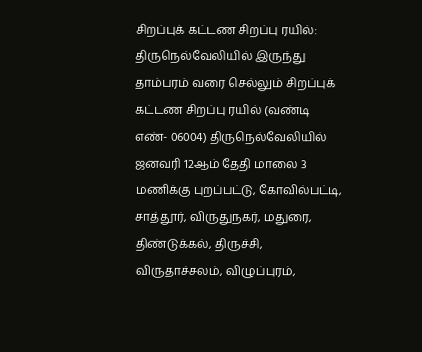சிறப்புக் கட்டண சிறப்பு ரயில்: திருநெல்வேலியில் இருந்து தாம்பரம் வரை செல்லும் சிறப்புக் கட்டண சிறப்பு ரயில் (வண்டி எண்- 06004) திருநெல்வேலியில் ஜனவரி 12ஆம் தேதி மாலை 3 மணிக்கு புறப்பட்டு, கோவில்பட்டி, சாத்தூர், விருதுநகர், மதுரை, திண்டுக்கல், திருச்சி, விருதாச்சலம், விழுப்புரம்,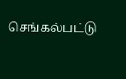செங்கல்பட்டு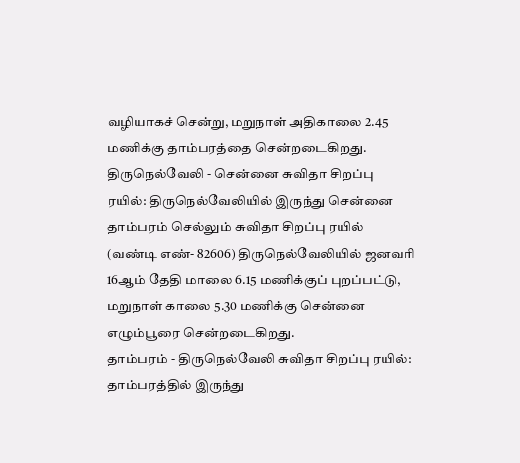வழியாகச் சென்று, மறுநாள் அதிகாலை 2.45 மணிக்கு தாம்பரத்தை சென்றடைகிறது.
திருநெல்வேலி - சென்னை சுவிதா சிறப்பு ரயில்: திருநெல்வேலியில் இருந்து சென்னை தாம்பரம் செல்லும் சுவிதா சிறப்பு ரயில் (வண்டி எண்- 82606) திருநெல்வேலியில் ஜனவரி 16ஆம் தேதி மாலை 6.15 மணிக்குப் புறப்பட்டு, மறுநாள் காலை 5.30 மணிக்கு சென்னை எழும்பூரை சென்றடைகிறது.
தாம்பரம் - திருநெல்வேலி சுவிதா சிறப்பு ரயில்: தாம்பரத்தில் இருந்து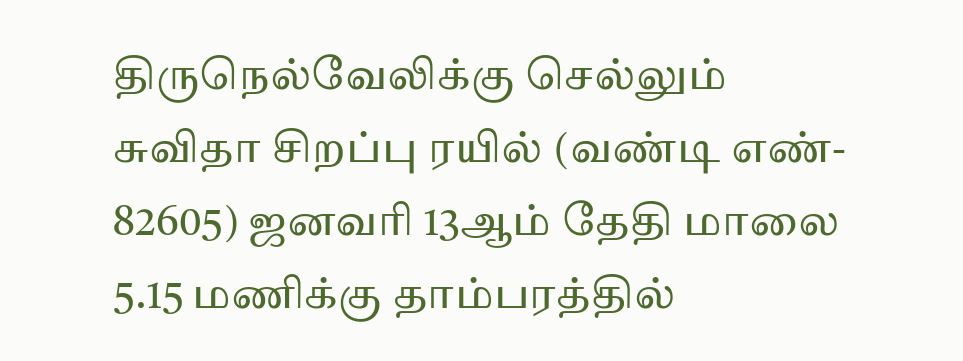திருநெல்வேலிக்கு செல்லும் சுவிதா சிறப்பு ரயில் (வண்டி எண்- 82605) ஜனவரி 13ஆம் தேதி மாலை 5.15 மணிக்கு தாம்பரத்தில்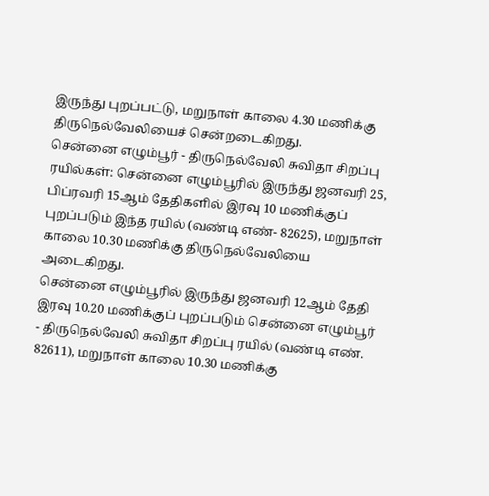இருந்து புறப்பட்டு, மறுநாள் காலை 4.30 மணிக்கு திருநெல்வேலியைச் சென்றடைகிறது.
சென்னை எழும்பூர் - திருநெல்வேலி சுவிதா சிறப்பு ரயில்கள்: சென்னை எழும்பூரில் இருந்து ஜனவரி 25, பிப்ரவரி 15ஆம் தேதிகளில் இரவு 10 மணிக்குப் புறப்படும் இந்த ரயில் (வண்டி எண்- 82625), மறுநாள் காலை 10.30 மணிக்கு திருநெல்வேலியை அடைகிறது.
சென்னை எழும்பூரில் இருந்து ஜனவரி 12ஆம் தேதி இரவு 10.20 மணிக்குப் புறப்படும் சென்னை எழும்பூர் - திருநெல்வேலி சுவிதா சிறப்பு ரயில் (வண்டி எண். 82611), மறுநாள் காலை 10.30 மணிக்கு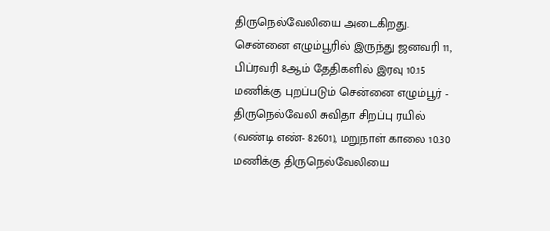திருநெல்வேலியை அடைகிறது.
சென்னை எழும்பூரில் இருந்து ஜனவரி 11, பிப்ரவரி 8ஆம் தேதிகளில் இரவு 10.15 மணிக்கு புறப்படும் சென்னை எழும்பூர் - திருநெல்வேலி சுவிதா சிறப்பு ரயில் (வண்டி எண்- 82601), மறுநாள் காலை 10.30 மணிக்கு திருநெல்வேலியை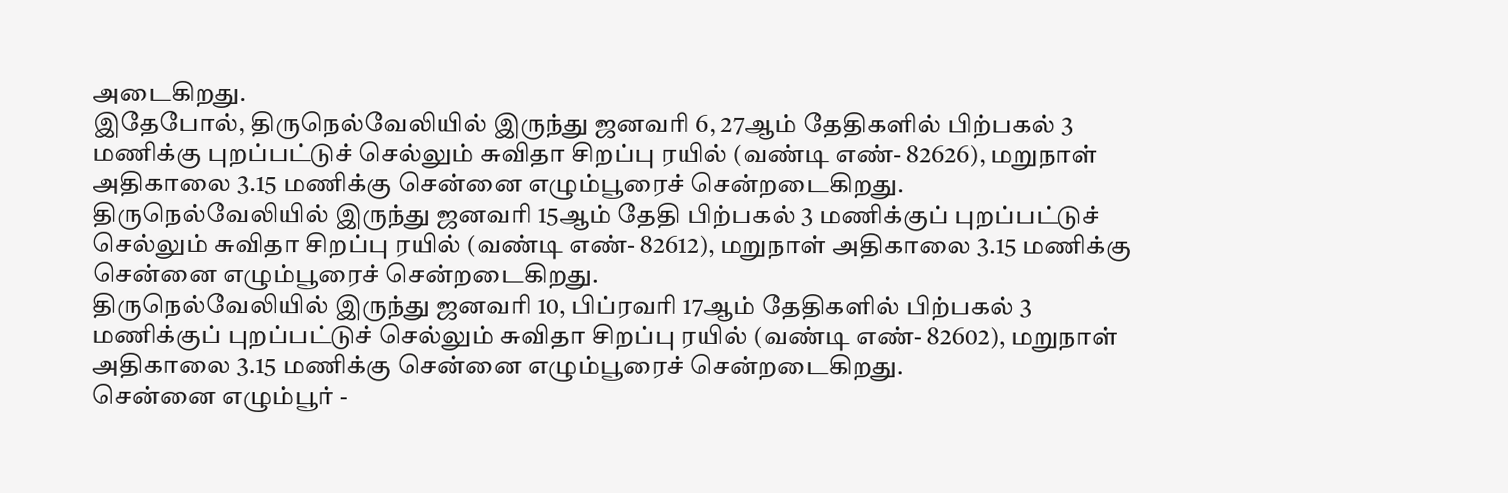அடைகிறது.
இதேபோல், திருநெல்வேலியில் இருந்து ஜனவரி 6, 27ஆம் தேதிகளில் பிற்பகல் 3 மணிக்கு புறப்பட்டுச் செல்லும் சுவிதா சிறப்பு ரயில் (வண்டி எண்- 82626), மறுநாள் அதிகாலை 3.15 மணிக்கு சென்னை எழும்பூரைச் சென்றடைகிறது.
திருநெல்வேலியில் இருந்து ஜனவரி 15ஆம் தேதி பிற்பகல் 3 மணிக்குப் புறப்பட்டுச் செல்லும் சுவிதா சிறப்பு ரயில் (வண்டி எண்- 82612), மறுநாள் அதிகாலை 3.15 மணிக்கு சென்னை எழும்பூரைச் சென்றடைகிறது.
திருநெல்வேலியில் இருந்து ஜனவரி 10, பிப்ரவரி 17ஆம் தேதிகளில் பிற்பகல் 3 மணிக்குப் புறப்பட்டுச் செல்லும் சுவிதா சிறப்பு ரயில் (வண்டி எண்- 82602), மறுநாள் அதிகாலை 3.15 மணிக்கு சென்னை எழும்பூரைச் சென்றடைகிறது.
சென்னை எழும்பூர் -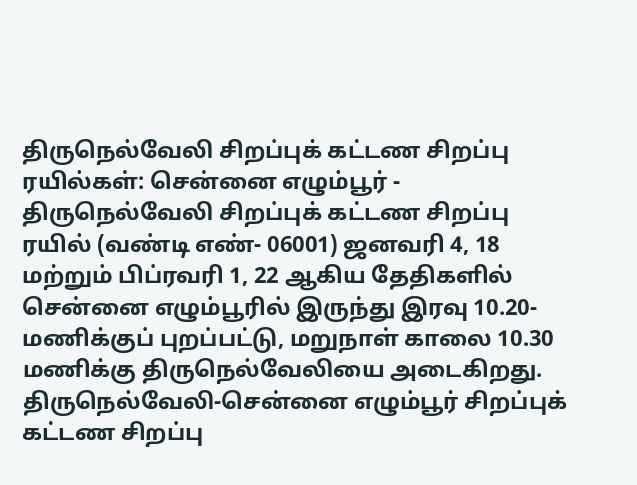திருநெல்வேலி சிறப்புக் கட்டண சிறப்பு ரயில்கள்: சென்னை எழும்பூர் - திருநெல்வேலி சிறப்புக் கட்டண சிறப்பு ரயில் (வண்டி எண்- 06001) ஜனவரி 4, 18 மற்றும் பிப்ரவரி 1, 22 ஆகிய தேதிகளில் சென்னை எழும்பூரில் இருந்து இரவு 10.20-மணிக்குப் புறப்பட்டு, மறுநாள் காலை 10.30 மணிக்கு திருநெல்வேலியை அடைகிறது.
திருநெல்வேலி-சென்னை எழும்பூர் சிறப்புக் கட்டண சிறப்பு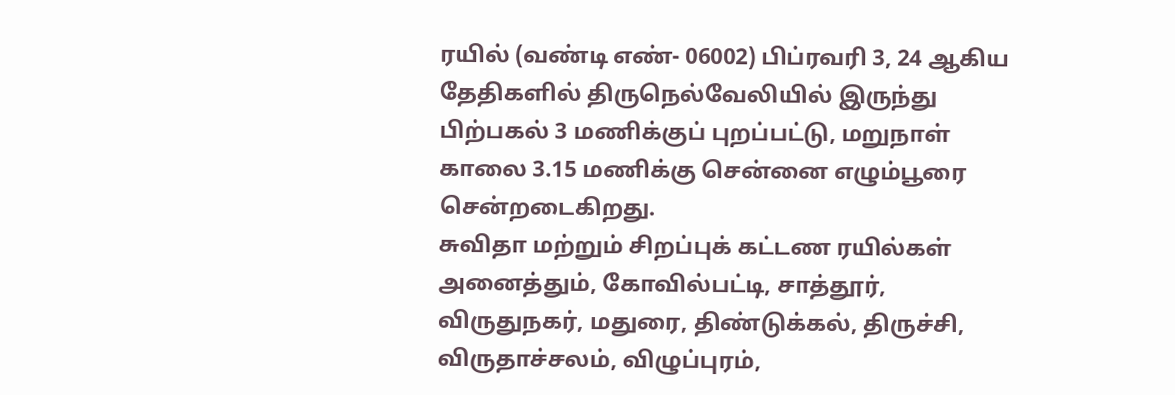ரயில் (வண்டி எண்- 06002) பிப்ரவரி 3, 24 ஆகிய தேதிகளில் திருநெல்வேலியில் இருந்து பிற்பகல் 3 மணிக்குப் புறப்பட்டு, மறுநாள் காலை 3.15 மணிக்கு சென்னை எழும்பூரை சென்றடைகிறது.
சுவிதா மற்றும் சிறப்புக் கட்டண ரயில்கள் அனைத்தும், கோவில்பட்டி, சாத்தூர், விருதுநகர், மதுரை, திண்டுக்கல், திருச்சி, விருதாச்சலம், விழுப்புரம்,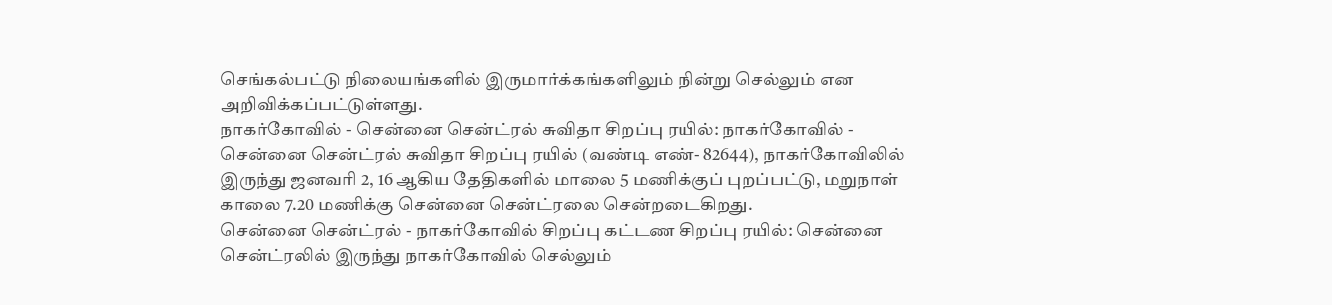செங்கல்பட்டு நிலையங்களில் இருமார்க்கங்களிலும் நின்று செல்லும் என அறிவிக்கப்பட்டுள்ளது.
நாகர்கோவில் - சென்னை சென்ட்ரல் சுவிதா சிறப்பு ரயில்: நாகர்கோவில் - சென்னை சென்ட்ரல் சுவிதா சிறப்பு ரயில் (வண்டி எண்- 82644), நாகர்கோவிலில் இருந்து ஜனவரி 2, 16 ஆகிய தேதிகளில் மாலை 5 மணிக்குப் புறப்பட்டு, மறுநாள் காலை 7.20 மணிக்கு சென்னை சென்ட்ரலை சென்றடைகிறது.
சென்னை சென்ட்ரல் - நாகர்கோவில் சிறப்பு கட்டண சிறப்பு ரயில்: சென்னை சென்ட்ரலில் இருந்து நாகர்கோவில் செல்லும்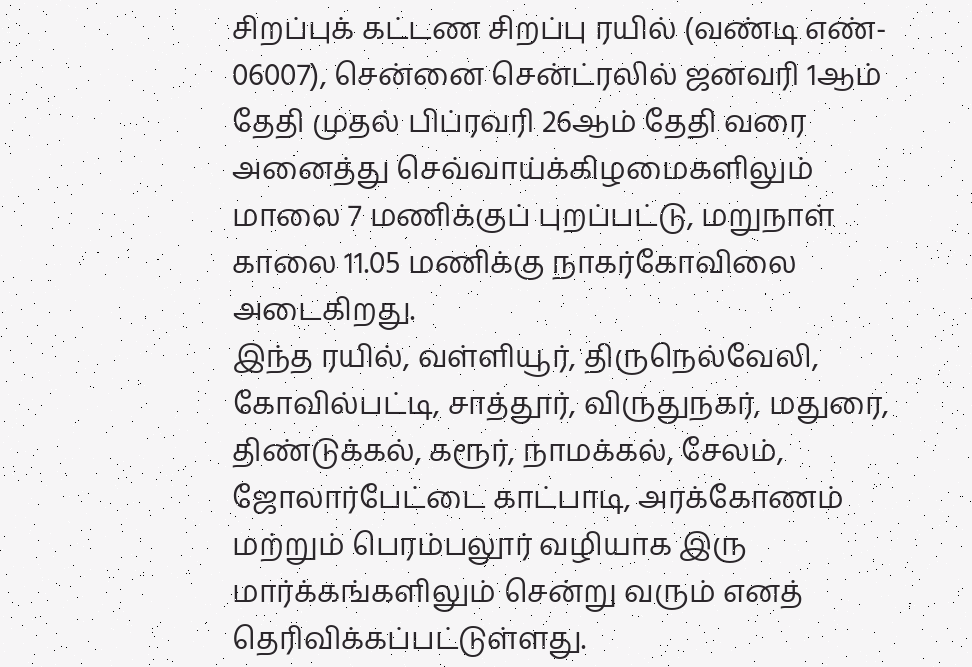சிறப்புக் கட்டண சிறப்பு ரயில் (வண்டி எண்- 06007), சென்னை சென்ட்ரலில் ஜனவரி 1ஆம் தேதி முதல் பிப்ரவரி 26ஆம் தேதி வரை அனைத்து செவ்வாய்க்கிழமைகளிலும் மாலை 7 மணிக்குப் புறப்பட்டு, மறுநாள் காலை 11.05 மணிக்கு நாகர்கோவிலை அடைகிறது.
இந்த ரயில், வள்ளியூர், திருநெல்வேலி, கோவில்பட்டி, சாத்தூர், விருதுநகர், மதுரை, திண்டுக்கல், கரூர், நாமக்கல், சேலம், ஜோலார்பேட்டை காட்பாடி, அரக்கோணம் மற்றும் பெரம்பலூர் வழியாக இரு மார்க்கங்களிலும் சென்று வரும் எனத் தெரிவிக்கப்பட்டுள்ளது.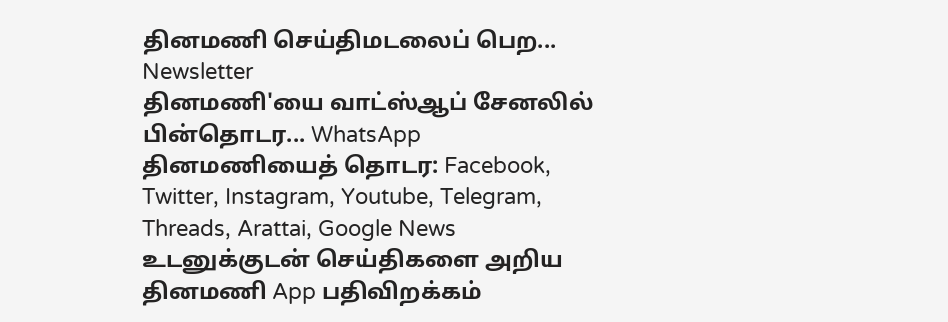தினமணி செய்திமடலைப் பெற... Newsletter
தினமணி'யை வாட்ஸ்ஆப் சேனலில் பின்தொடர... WhatsApp
தினமணியைத் தொடர: Facebook, Twitter, Instagram, Youtube, Telegram, Threads, Arattai, Google News
உடனுக்குடன் செய்திகளை அறிய தினமணி App பதிவிறக்கம்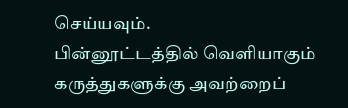செய்யவும்.
பின்னூட்டத்தில் வெளியாகும் கருத்துகளுக்கு அவற்றைப்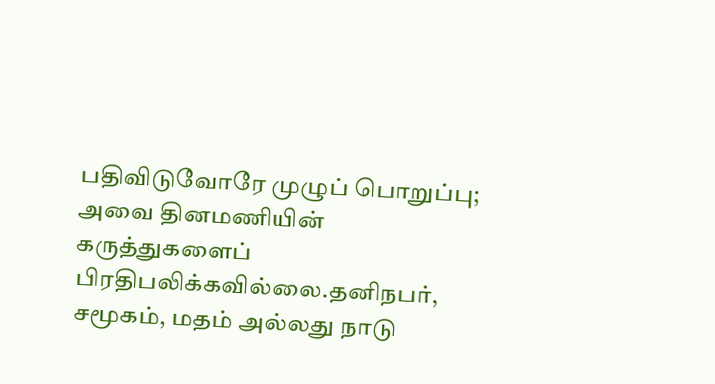பதிவிடுவோரே முழுப் பொறுப்பு; அவை தினமணியின் கருத்துகளைப் பிரதிபலிக்கவில்லை.தனிநபர், சமூகம், மதம் அல்லது நாடு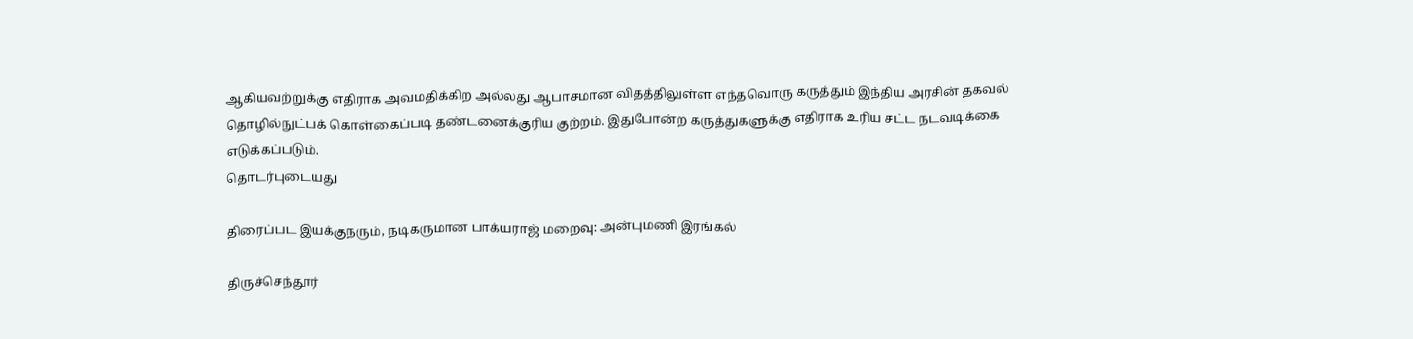ஆகியவற்றுக்கு எதிராக அவமதிக்கிற அல்லது ஆபாசமான விதத்திலுள்ள எந்தவொரு கருத்தும் இந்திய அரசின் தகவல் தொழில்நுட்பக் கொள்கைப்படி தண்டனைக்குரிய குற்றம். இதுபோன்ற கருத்துகளுக்கு எதிராக உரிய சட்ட நடவடிக்கை எடுக்கப்படும்.
தொடர்புடையது

திரைப்பட இயக்குநரும், நடிகருமான பாக்யராஜ் மறைவு: அன்புமணி இரங்கல்

திருச்செந்தூர்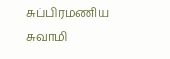சுப்பிரமணிய சுவாமி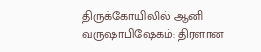திருக்கோயிலில் ஆனி வருஷாபிஷேகம்: திரளான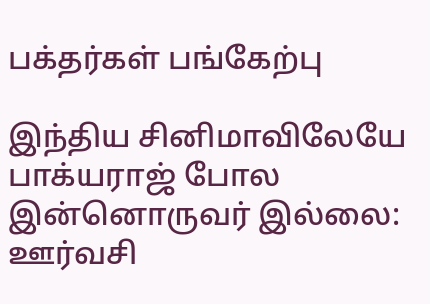பக்தர்கள் பங்கேற்பு

இந்திய சினிமாவிலேயே பாக்யராஜ் போல இன்னொருவர் இல்லை: ஊர்வசி